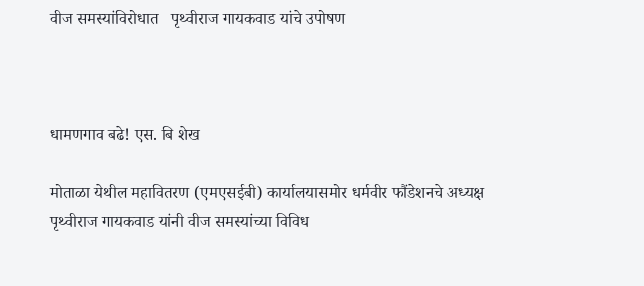वीज समस्यांविरोधात   पृथ्वीराज गायकवाड यांचे उपोषण



धामणगाव बढे! एस. बि शेख

मोताळा येथील महावितरण (एमएसईबी) कार्यालयासमोर धर्मवीर फौंडेशनचे अध्यक्ष पृथ्वीराज गायकवाड यांनी वीज समस्यांच्या विविध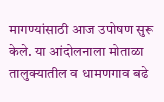मागण्यांसाठी आज उपोषण सुरू केले. या आंदोलनाला मोताळा तालुक्यातील व धामणगाव बढे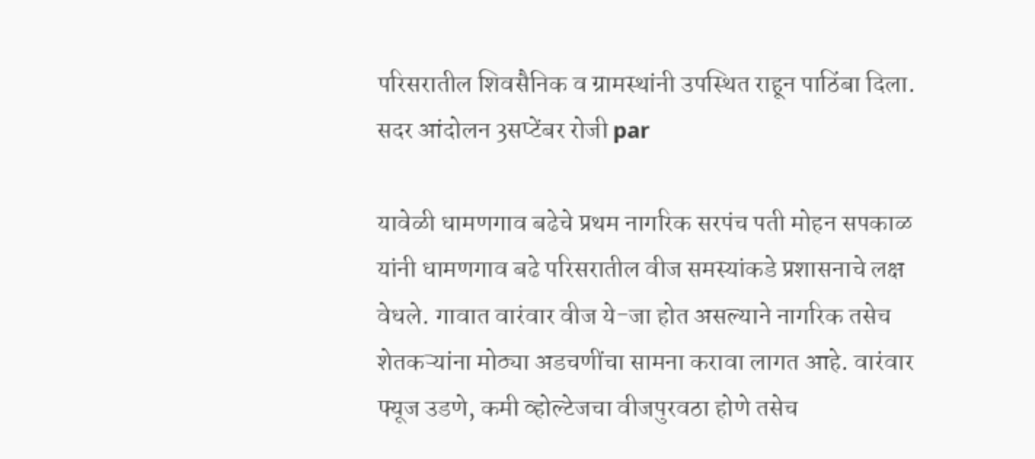परिसरातील शिवसैनिक व ग्रामस्थांनी उपस्थित राहून पाठिंबा दिला. सदर आंदोलन 3सप्टेंबर रोजी par

यावेळी धामणगाव बढेचे प्रथम नागरिक सरपंच पती मोहन सपकाळ यांनी धामणगाव बढे परिसरातील वीज समस्यांकडे प्रशासनाचे लक्ष वेधले. गावात वारंवार वीज ये-जा होत असल्याने नागरिक तसेच शेतकऱ्यांना मोठ्या अडचणींचा सामना करावा लागत आहे. वारंवार फ्यूज उडणे, कमी व्होल्टेजचा वीजपुरवठा होणे तसेच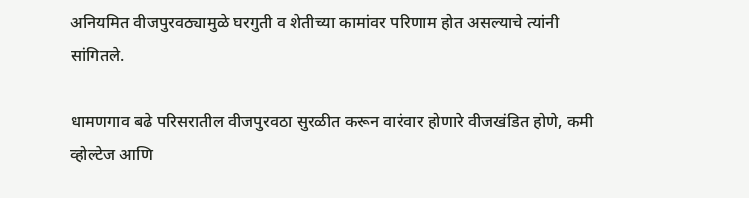अनियमित वीजपुरवठ्यामुळे घरगुती व शेतीच्या कामांवर परिणाम होत असल्याचे त्यांनी सांगितले.

धामणगाव बढे परिसरातील वीजपुरवठा सुरळीत करून वारंवार होणारे वीजखंडित होणे, कमी व्होल्टेज आणि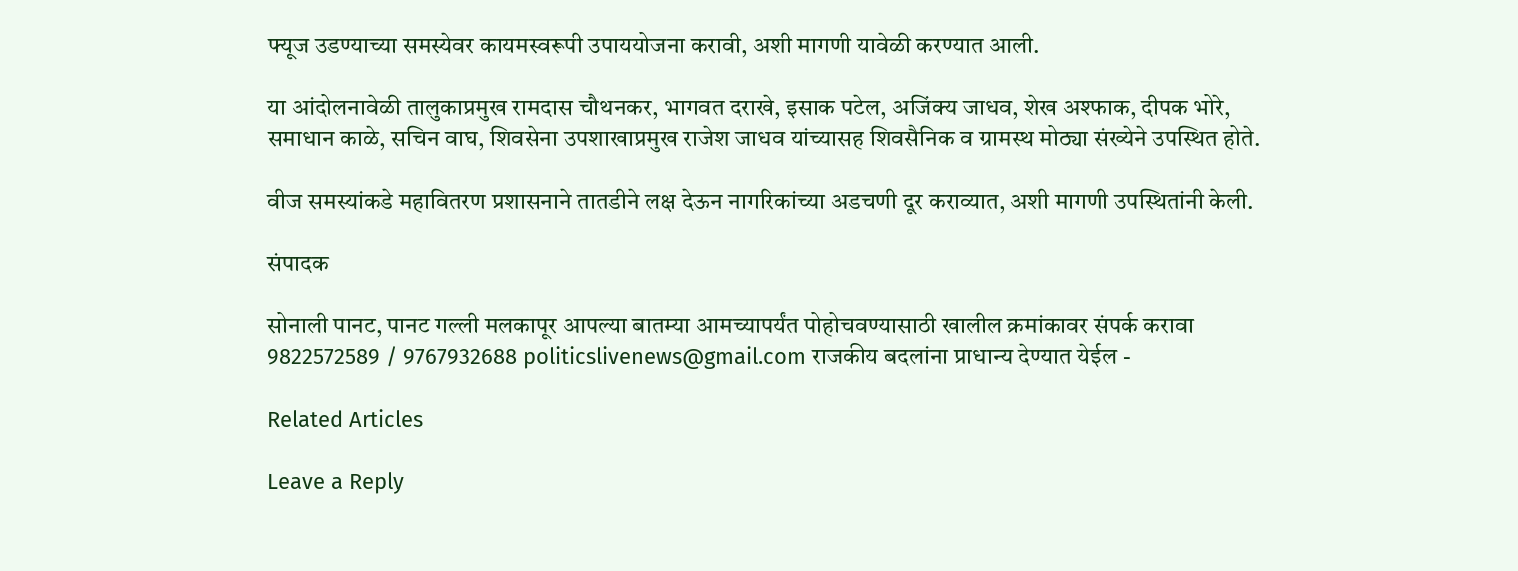फ्यूज उडण्याच्या समस्येवर कायमस्वरूपी उपाययोजना करावी, अशी मागणी यावेळी करण्यात आली.

या आंदोलनावेळी तालुकाप्रमुख रामदास चौथनकर, भागवत दराखे, इसाक पटेल, अजिंक्य जाधव, शेख अश्फाक, दीपक भोरे, समाधान काळे, सचिन वाघ, शिवसेना उपशाखाप्रमुख राजेश जाधव यांच्यासह शिवसैनिक व ग्रामस्थ मोठ्या संख्येने उपस्थित होते.

वीज समस्यांकडे महावितरण प्रशासनाने तातडीने लक्ष देऊन नागरिकांच्या अडचणी दूर कराव्यात, अशी मागणी उपस्थितांनी केली.

संपादक

सोनाली पानट, पानट गल्ली मलकापूर आपल्या बातम्या आमच्यापर्यंत पोहोचवण्यासाठी खालील क्रमांकावर संपर्क करावा 9822572589 / 9767932688 politicslivenews@gmail.com राजकीय बदलांना प्राधान्य देण्यात येईल -

Related Articles

Leave a Reply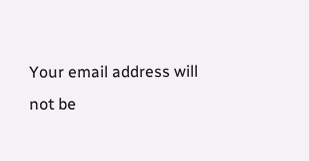Your email address will not be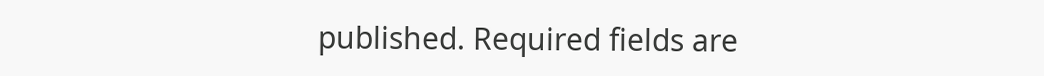published. Required fields are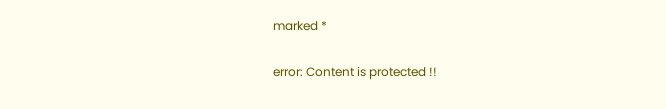marked *

error: Content is protected !!